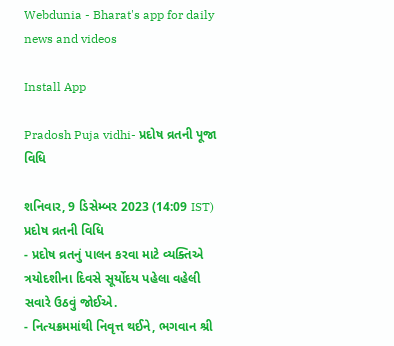Webdunia - Bharat's app for daily news and videos

Install App

Pradosh Puja vidhi- પ્રદોષ વ્રતની પૂજા વિધિ

શનિવાર, 9 ડિસેમ્બર 2023 (14:09 IST)
પ્રદોષ વ્રતની વિધિ
- પ્રદોષ વ્રતનું પાલન કરવા માટે વ્યક્તિએ ત્રયોદશીના દિવસે સૂર્યોદય પહેલા વહેલી સવારે ઉઠવું જોઈએ.
- નિત્યક્રમમાંથી નિવૃત્ત થઈને, ભગવાન શ્રી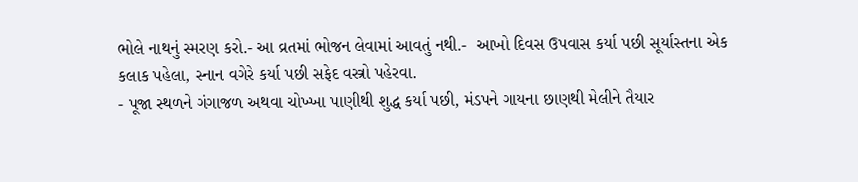ભોલે નાથનું સ્મરણ કરો.- આ વ્રતમાં ભોજન લેવામાં આવતું નથી.-  આખો દિવસ ઉપવાસ કર્યા પછી સૂર્યાસ્તના એક કલાક પહેલા, સ્નાન વગેરે કર્યા પછી સફેદ વસ્ત્રો પહેરવા.
- પૂજા સ્થળને ગંગાજળ અથવા ચોખ્ખા પાણીથી શુદ્ધ કર્યા પછી, મંડપને ગાયના છાણથી મેલીને તૈયાર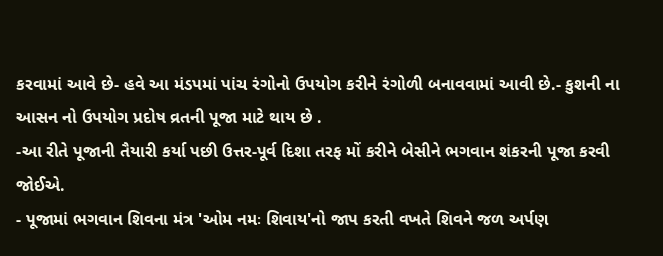કરવામાં આવે છે- હવે આ મંડપમાં પાંચ રંગોનો ઉપયોગ કરીને રંગોળી બનાવવામાં આવી છે.- કુશની ના આસન નો ઉપયોગ પ્રદોષ વ્રતની પૂજા માટે થાય છે .
-આ રીતે પૂજાની તૈયારી કર્યા પછી ઉત્તર-પૂર્વ દિશા તરફ મોં કરીને બેસીને ભગવાન શંકરની પૂજા કરવી જોઈએ.
- પૂજામાં ભગવાન શિવના મંત્ર 'ઓમ નમઃ શિવાય'નો જાપ કરતી વખતે શિવને જળ અર્પણ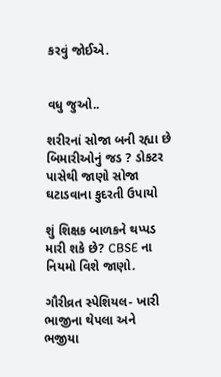કરવું જોઈએ.


વધુ જુઓ..

શરીરનાં સોજા બની રહ્યા છે બિમારીઓનું જડ ? ડોકટર પાસેથી જાણો સોજા ઘટાડવાના કુદરતી ઉપાયો

શું શિક્ષક બાળકને થપ્પડ મારી શકે છે? CBSE ના નિયમો વિશે જાણો.

ગૌરીવ્રત સ્પેશિયલ- ખારી ભાજીના થેપલા અને ભજીયા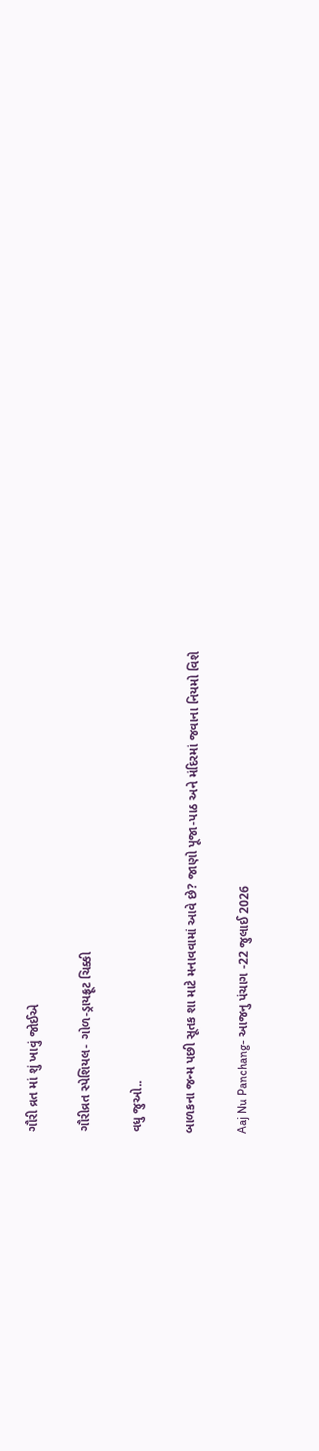ગૌરી વ્રત માં શું ખાવું જોઈએ

ગૌરીવ્રત સ્પેશિયલ- ગોળ-ડ્રાયફ્રૂટ ચિક્કી

વધુ જુઓ..

બાળકના જન્મ પછી સૂતક શા માટે મનાવવામાં આવે છે? જાણો પૂજા-પાઠ અને મંદિરમાં જવાના નિયમો વિશે

Aaj Nu Panchang- આજનુ પંચાગ -22 જુલાઈ 2026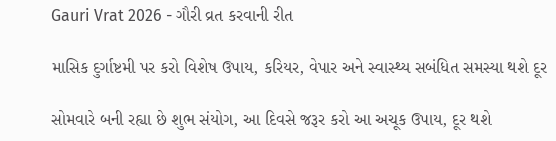Gauri Vrat 2026 - ગૌરી વ્રત કરવાની રીત

માસિક દુર્ગાષ્ટમી પર કરો વિશેષ ઉપાય, કરિયર, વેપાર અને સ્વાસ્થ્ય સબંધિત સમસ્યા થશે દૂર

સોમવારે બની રહ્યા છે શુભ સંયોગ, આ દિવસે જરૂર કરો આ અચૂક ઉપાય, દૂર થશે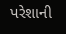પરેશાની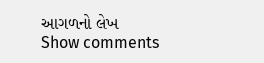આગળનો લેખ
Show comments